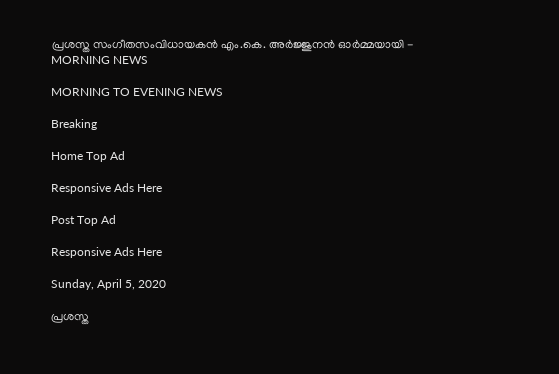പ്രശസ്ത സംഗീതസംവിധായകന്‍ എം.കെ. അര്‍ജ്ജുനന്‍ ഓര്‍മ്മയായി - MORNING NEWS

MORNING TO EVENING NEWS

Breaking

Home Top Ad

Responsive Ads Here

Post Top Ad

Responsive Ads Here

Sunday, April 5, 2020

പ്രശസ്ത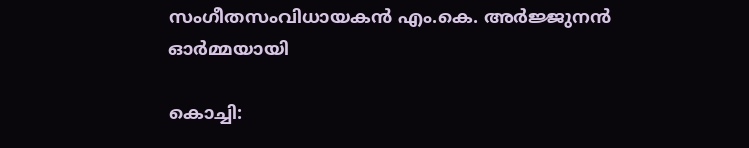സംഗീതസംവിധായകന്‍ എം.കെ. അര്‍ജ്ജുനന്‍ ഓര്‍മ്മയായി

കൊച്ചി: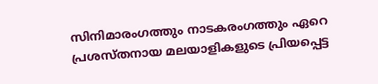സിനിമാരംഗത്തും നാടകരംഗത്തും ഏറെ പ്രശസ്തനായ മലയാളികളുടെ പ്രിയപ്പെട്ട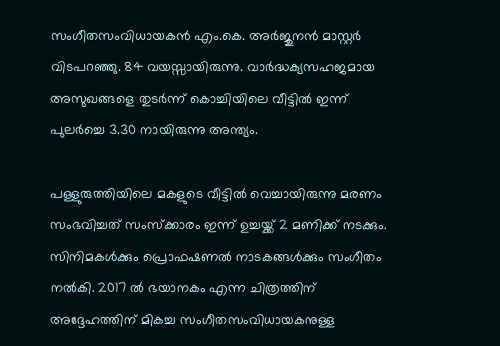സംഗീതസംവിധായകന്‍ എം.കെ. അര്‍ജുനന്‍ മാസ്റ്റര്‍ വിടപറഞ്ഞു. 84 വയസ്സായിരുന്നു. വാര്‍ദ്ധക്യസഹജമായ അസുഖങ്ങളെ തുടര്‍ന്ന് കൊച്ചിയിലെ വീട്ടില്‍ ഇന്ന് പുലര്‍ച്ചെ 3.30 നായിരുന്നു അന്ത്യം.

പള്ളുരുത്തിയിലെ മകളുടെ വീട്ടില്‍ വെച്ചായിരുന്നു മരണം സംഭവിച്ചത് സംസ്‌ക്കാരം ഇന്ന് ഉച്ചയ്ക്ക് 2 മണിക്ക് നടക്കും. സിനിമകള്‍ക്കും പ്രൊഫഷണല്‍ നാടകങ്ങള്‍ക്കും സംഗീതം നല്‍കി. 2017 ല്‍ ഭയാനകം എന്ന ചിത്രത്തിന് അദ്ദേഹത്തിന് മികച്ച സംഗീതസംവിധായകനുള്ള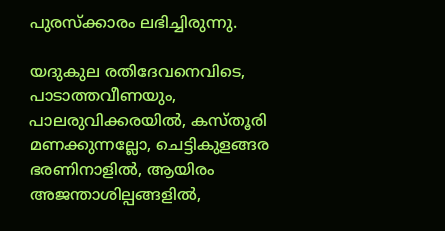പുരസ്ക്കാരം ലഭിച്ചിരുന്നു.

യദുകുല രതിദേവനെവിടെ, പാടാത്തവീണയും, പാലരുവിക്കരയിൽ, കസ്തൂരി മണക്കുന്നല്ലോ, ചെട്ടികുളങ്ങര ഭരണിനാളിൽ, ആയിരം അജന്താശില്പങ്ങളിൽ,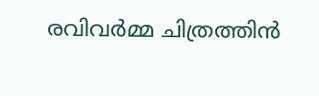രവിവർമ്മ ചിത്രത്തിൻ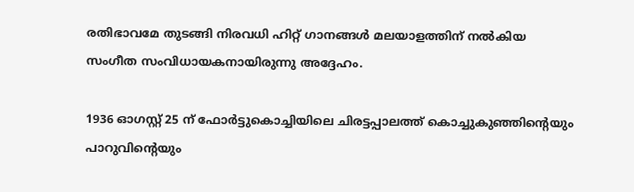രതിഭാവമേ തുടങ്ങി നിരവധി ഹിറ്റ് ഗാനങ്ങൾ മലയാളത്തിന് നല്‍കിയ സംഗീത സംവിധായകനായിരുന്നു അദ്ദേഹം.

1936 ഓഗസ്റ്റ് 25 ന് ഫോർട്ടുകൊച്ചിയിലെ ചിരട്ടപ്പാലത്ത്‌ കൊച്ചുകുഞ്ഞിന്റെയും പാറുവിന്റെയും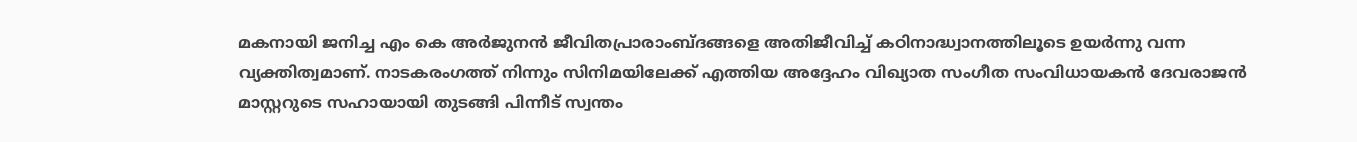മകനായി ജനിച്ച എം കെ അര്‍ജുനന്‍ ജീവിതപ്രാരാംബ്ദങ്ങളെ അതിജീവിച്ച് കഠിനാദ്ധ്വാനത്തിലൂടെ ഉയര്‍ന്നു വന്ന വ്യക്തിത്വമാണ്. നാടകരംഗത്ത് നിന്നും സിനിമയിലേക്ക് എത്തിയ അദ്ദേഹം വിഖ്യാത സംഗീത സംവിധായകന്‍ ദേവരാജന്‍ മാസ്റ്ററുടെ സഹായായി തുടങ്ങി പിന്നീട് സ്വന്തം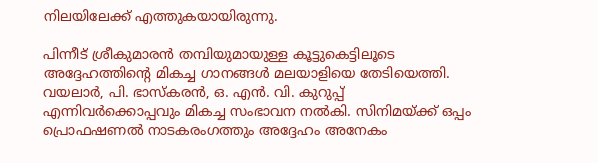നിലയിലേക്ക് എത്തുകയായിരുന്നു.

പിന്നീട് ശ്രീകുമാരന്‍ തമ്പിയുമായുള്ള കൂട്ടുകെട്ടിലൂടെ അദ്ദേഹത്തിന്റെ മികച്ച ഗാനങ്ങള്‍ മലയാളിയെ തേടിയെത്തി. വയലാർ, പി. ഭാസ്കരൻ, ഒ. എൻ. വി. കുറുപ്പ് എന്നിവർക്കൊപ്പവും മികച്ച സംഭാവന നല്‍കി. സിനിമയ്ക്ക് ഒപ്പം പ്രൊഫഷണല്‍ നാടകരംഗത്തും അദ്ദേഹം അനേകം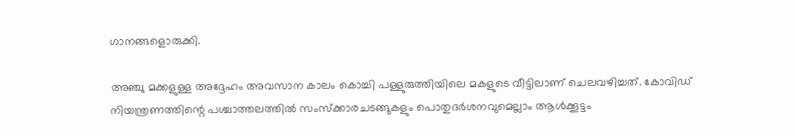ഗാനങ്ങളൊരുക്കി.

അഞ്ചു മക്കളുള്ള അദ്ദേഹം അവസാന കാലം കൊച്ചി പള്ളുരുത്തിയിലെ മകളുടെ വീട്ടിലാണ് ചെലവഴിച്ചത്. കോവിഡ് നിയന്ത്രണത്തിന്റെ പശ്ചാത്തലത്തില്‍ സംസ്ക്കാരചടങ്ങുകളും പൊതുദര്‍ശനവുമെല്ലാം ആള്‍ക്കൂട്ടം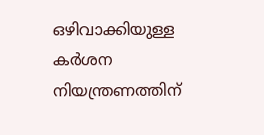ഒഴിവാക്കിയുള്ള കര്‍ശന നിയന്ത്രണത്തിന്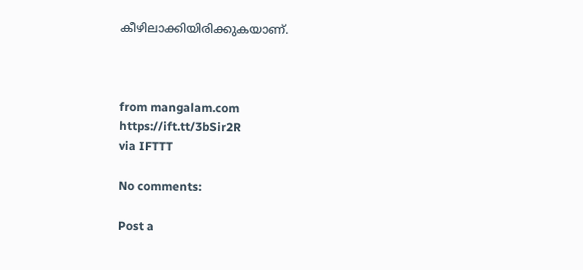കീഴിലാക്കിയിരിക്കുകയാണ്.



from mangalam.com https://ift.tt/3bSir2R
via IFTTT

No comments:

Post a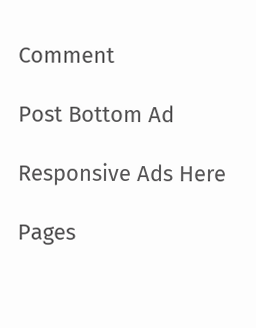Comment

Post Bottom Ad

Responsive Ads Here

Pages